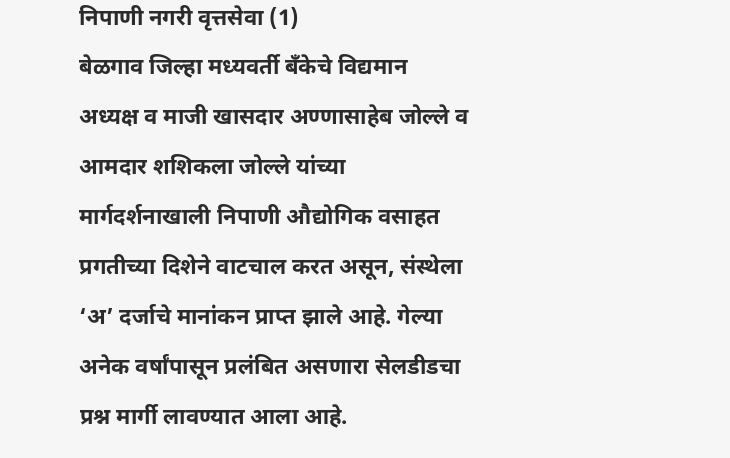निपाणी नगरी वृत्तसेवा (1)
बेळगाव जिल्हा मध्यवर्ती बँकेचे विद्यमान अध्यक्ष व माजी खासदार अण्णासाहेब जोल्ले व आमदार शशिकला जोल्ले यांच्या मार्गदर्शनाखाली निपाणी औद्योगिक वसाहत प्रगतीच्या दिशेने वाटचाल करत असून, संस्थेला ‘अ’ दर्जाचे मानांकन प्राप्त झाले आहे. गेल्या अनेक वर्षांपासून प्रलंबित असणारा सेलडीडचा प्रश्न मार्गी लावण्यात आला आहे.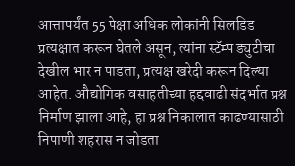आत्तापर्यंत 55 पेक्षा अधिक लोकांनी सिलडिड प्रत्यक्षात करून घेतले असून, त्यांना स्टॅम्प ड्युटीचा देखील भार न पाडता, प्रत्यक्ष खरेदी करून दिल्या आहेत. औद्योगिक वसाहतीच्या हद्दवाढी संदर्भात प्रश्न निर्माण झाला आहे, हा प्रश्न निकालात काढण्यासाठी निपाणी शहरास न जोडता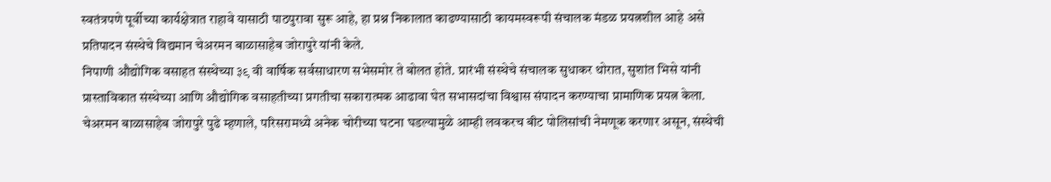स्वतंत्रपणे पूर्वीच्या कार्यक्षेत्रात राहावे यासाठी पाठपुरावा सुरू आहे, हा प्रश्न निकालात काढण्यासाठी कायमस्वरूपी संचालक मंडळ प्रयत्नशील आहे असे प्रतिपादन संस्थेचे विद्यमान चेअरमन बाळासाहेब जोरापुरे यांनी केले.
निपाणी औद्योगिक वसाहत संस्थेच्या ३९ वी वार्षिक सर्वसाधारण सभेसमोर ते बोलत होते. प्रारंभी संस्थेचे संचालक सुधाकर थोरात, सुशांत भिसे यांनी प्रास्ताविकात संस्थेच्या आणि औद्योगिक वसाहतीच्या प्रगतीचा सकारात्मक आढावा घेत सभासदांचा विश्वास संपादन करण्याचा प्रामाणिक प्रयत्न केला.
चेअरमन बाळासाहेब जोरापुरे पुढे म्हणाले, परिसरामध्ये अनेक चोरीच्या घटना घडल्यामुळे आम्ही लवकरच बीट पोलिसांची नेमणूक करणार असून, संस्थेची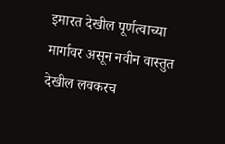इमारत देखील पूर्णत्वाच्या मार्गावर असून नवीन वास्तुत देखील लवकरच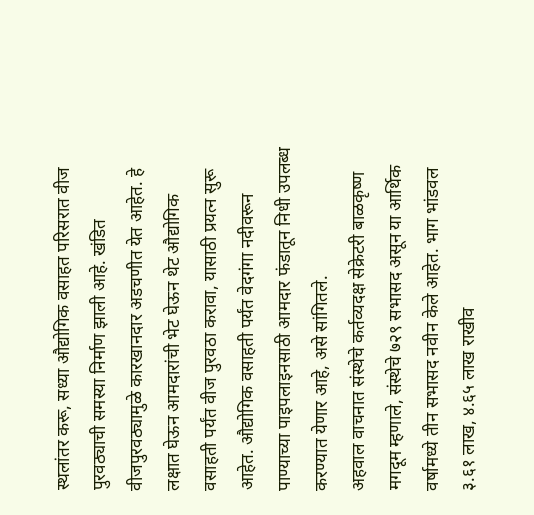स्थलांतर करू, सध्या औद्योगिक वसाहत परिसरात वीज पुरवठ्याची समस्या निर्माण झाली आहे. खंडित वीजपुरवठ्यामुळे कारखानदार अडचणीत येत आहेत. हे लक्षात घेऊन आमदारांची भेट घेऊन थेट औद्योगिक वसाहती पर्यंत वीज पुरवठा करावा, यासाठी प्रयत्न सुरू आहेत. औद्योगिक वसाहती पर्यंत वेदगंगा नदीवरून पाण्याच्या पाइपलाइनसाठी आमदार फंडातून निधी उपलब्ध करण्यात येणार आहे, असे सांगितले.
अहवाल वाचनात संस्थेचे कर्तव्यदक्ष सेक्रेटरी बाळकृष्ण मगदूम म्हणाले, संस्थेचे ७२९ सभासद असून या आर्थिक वर्षामध्ये तीन सभासद नवीन केले आहेत. भाग भांडवल ३.६१ लाख, ४.६५ लाख राखीव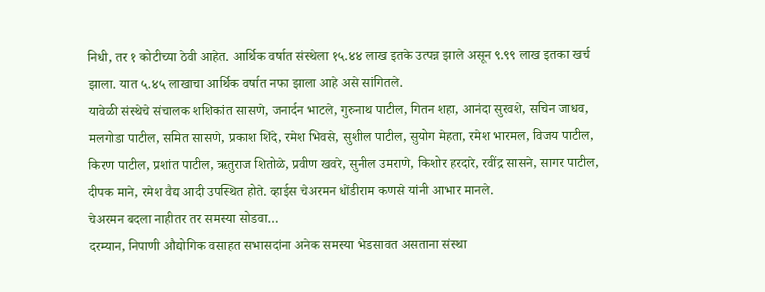निधी, तर १ कोटीच्या ठेवी आहेत. आर्थिक वर्षात संस्थेला १५.४४ लाख इतके उत्पन्न झाले असून ९.९९ लाख इतका खर्च झाला. यात ५.४५ लाखाचा आर्थिक वर्षात नफा झाला आहे असे सांगितले.
यावेळी संस्थेचे संचालक शशिकांत सासणे, जनार्दन भाटले, गुरुनाथ पाटील, गितन शहा, आनंदा सुरवशे, सचिन जाधव, मलगोडा पाटील, समित सासणे, प्रकाश शिंदे, रमेश भिवसे, सुशील पाटील, सुयोग मेहता, रमेश भारमल, विजय पाटील, किरण पाटील, प्रशांत पाटील, ऋतुराज शितोळे, प्रवीण खवरे, सुनील उमराणे, किशोर हरदारे, रवींद्र सासने, सागर पाटील, दीपक माने, रमेश वैद्य आदी उपस्थित होते. व्हाईस चेअरमन धोंडीराम कणसे यांनी आभार मानले.
चेअरमन बदला नाहीतर तर समस्या सोडवा…
दरम्यान, निपाणी औद्योगिक वसाहत सभासदांना अनेक समस्या भेडसावत असताना संस्था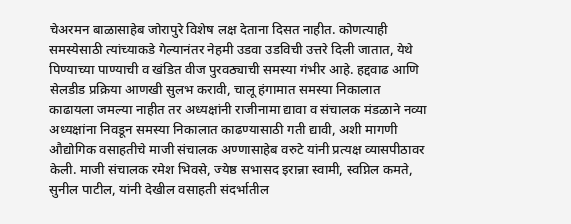चेअरमन बाळासाहेब जोरापुरे विशेष लक्ष देताना दिसत नाहीत. कोणत्याही समस्येसाठी त्यांच्याकडे गेल्यानंतर नेहमी उडवा उडविची उत्तरे दिली जातात, येथे पिण्याच्या पाण्याची व खंडित वीज पुरवठ्याची समस्या गंभीर आहे. हद्दवाढ आणि सेलडीड प्रक्रिया आणखी सुलभ करावी, चालू हंगामात समस्या निकालात काढायला जमल्या नाहीत तर अध्यक्षांनी राजीनामा द्यावा व संचालक मंडळाने नव्या अध्यक्षांना निवडून समस्या निकालात काढण्यासाठी गती द्यावी, अशी मागणी औद्योगिक वसाहतीचे माजी संचालक अण्णासाहेब वरुटे यांनी प्रत्यक्ष व्यासपीठावर केली. माजी संचालक रमेश भिवसे, ज्येष्ठ सभासद इरान्ना स्वामी, स्वप्निल कमते, सुनील पाटील, यांनी देखील वसाहती संदर्भातील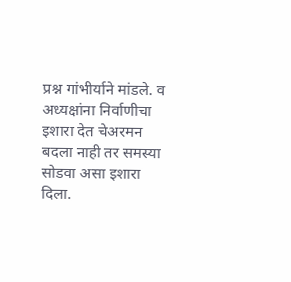प्रश्न गांभीर्याने मांडले. व अध्यक्षांना निर्वाणीचा इशारा देत चेअरमन बदला नाही तर समस्या सोडवा असा इशारा दिला.